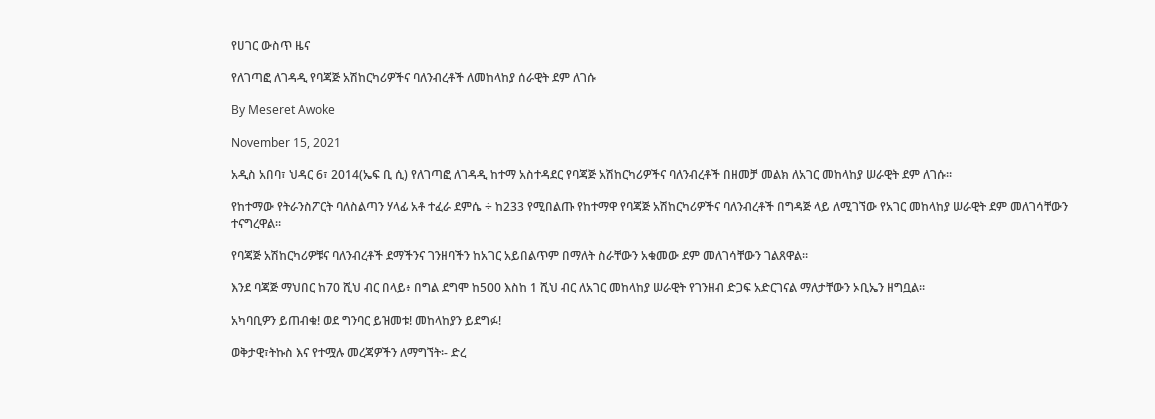የሀገር ውስጥ ዜና

የለገጣፎ ለገዳዲ የባጃጅ አሽከርካሪዎችና ባለንብረቶች ለመከላከያ ሰራዊት ደም ለገሱ

By Meseret Awoke

November 15, 2021

አዲስ አበባ፣ ህዳር 6፣ 2014(ኤፍ ቢ ሲ) የለገጣፎ ለገዳዲ ከተማ አስተዳደር የባጃጅ አሽከርካሪዎችና ባለንብረቶች በዘመቻ መልክ ለአገር መከላከያ ሠራዊት ደም ለገሱ።

የከተማው የትራንስፖርት ባለስልጣን ሃላፊ አቶ ተፈራ ደምሴ ÷ ከ233 የሚበልጡ የከተማዋ የባጃጅ አሽከርካሪዎችና ባለንብረቶች በግዳጅ ላይ ለሚገኘው የአገር መከላከያ ሠራዊት ደም መለገሳቸውን ተናግረዋል።

የባጃጅ አሽከርካሪዎቹና ባለንብረቶች ደማችንና ገንዘባችን ከአገር አይበልጥም በማለት ስራቸውን አቁመው ደም መለገሳቸውን ገልጸዋል።

እንደ ባጃጅ ማህበር ከ70 ሺህ ብር በላይ፥ በግል ደግሞ ከ500 እስከ 1 ሺህ ብር ለአገር መከላከያ ሠራዊት የገንዘብ ድጋፍ አድርገናል ማለታቸውን ኦቢኤን ዘግቧል።

አካባቢዎን ይጠብቁ! ወደ ግንባር ይዝመቱ! መከላከያን ይደግፉ!

ወቅታዊ፣ትኩስ እና የተሟሉ መረጃዎችን ለማግኘት፡- ድረ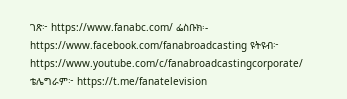ገጽ፦ https://www.fanabc.com/ ፌስቡክ፡- https://www.facebook.com/fanabroadcasting ዩትዩብ፦ https://www.youtube.com/c/fanabroadcastingcorporate/ ቴሌግራም፦ https://t.me/fanatelevision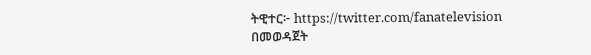ትዊተር፦ https://twitter.com/fanatelevision በመወዳጀት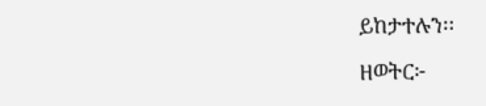ይከታተሉን፡፡

ዘወትር፦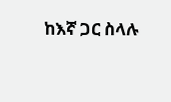ከእኛ ጋር ስላሉ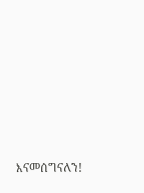እናመሰግናለን!